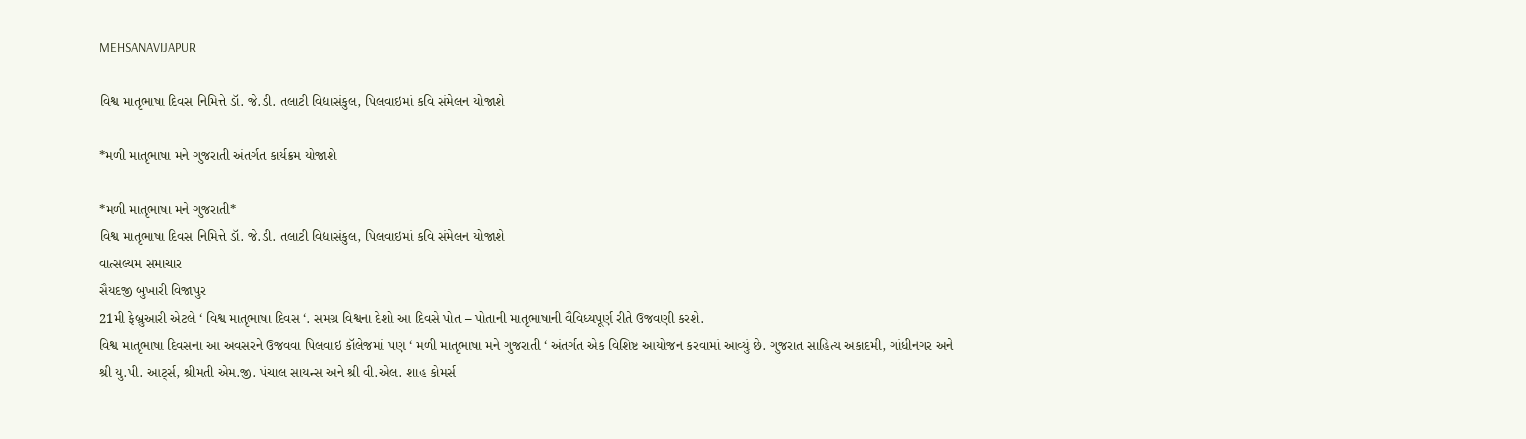MEHSANAVIJAPUR

વિશ્વ માતૃભાષા દિવસ નિમિત્તે ડૉ. જે.ડી. તલાટી વિદ્યાસંકુલ, પિલવાઇમાં કવિ સંમેલન યોજાશે

*મળી માતૃભાષા મને ગુજરાતી અંતર્ગત કાર્યક્રમ યોજાશે

*મળી માતૃભાષા મને ગુજરાતી*
વિશ્વ માતૃભાષા દિવસ નિમિત્તે ડૉ. જે.ડી. તલાટી વિદ્યાસંકુલ, પિલવાઇમાં કવિ સંમેલન યોજાશે
વાત્સલ્યમ સમાચાર
સૈયદજી બુખારી વિજાપુર
21મી ફેબ્રુઆરી એટલે ‘ વિશ્વ માતૃભાષા દિવસ ‘. સમગ્ર વિશ્વના દેશો આ દિવસે પોત – પોતાની માતૃભાષાની વૈવિધ્યપૂર્ણ રીતે ઉજવણી કરશે.
વિશ્વ માતૃભાષા દિવસના આ અવસરને ઉજવવા પિલવાઇ કૉલેજમાં પણ ‘ મળી માતૃભાષા મને ગુજરાતી ‘ અંતર્ગત એક વિશિષ્ટ આયોજન કરવામાં આવ્યું છે. ગુજરાત સાહિત્ય અકાદમી, ગાંધીનગર અને
શ્રી યુ.પી. આર્ટ્સ, શ્રીમતી એમ.જી. પંચાલ સાયન્સ અને શ્રી વી.એલ. શાહ કોમર્સ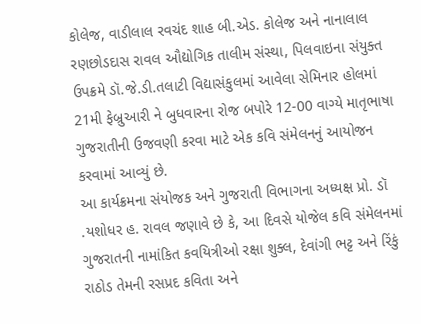કોલેજ, વાડીલાલ રવચંદ શાહ બી.એડ. કોલેજ અને નાનાલાલ રણછોડદાસ રાવલ ઔદ્યોગિક તાલીમ સંસ્થા, પિલવાઇના સંયુક્ત ઉપક્રમે ડૉ.જે.ડી.તલાટી વિદ્યાસંકુલમાં આવેલા સેમિનાર હોલમાં 21મી ફેબ્રુઆરી ને બુધવારના રોજ બપોરે 12-00 વાગ્યે માતૃભાષા ગુજરાતીની ઉજવણી કરવા માટે એક કવિ સંમેલનનું આયોજન કરવામાં આવ્યું છે.
આ કાર્યક્રમના સંયોજક અને ગુજરાતી વિભાગના અધ્યક્ષ પ્રો. ડૉ .યશોધર હ. રાવલ જણાવે છે કે, આ દિવસે યોજેલ કવિ સંમેલનમાં ગુજરાતની નામાંકિત કવયિત્રીઓ રક્ષા શુક્લ, દેવાંગી ભટ્ટ અને રિંકું રાઠોડ તેમની રસપ્રદ કવિતા અને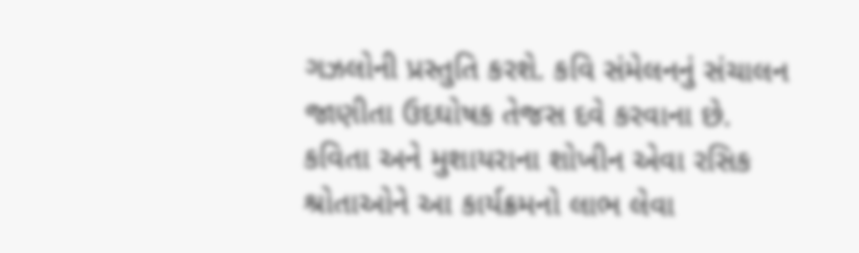ગઝલોની પ્રસ્તુતિ કરશે. કવિ સંમેલનનું સંચાલન જાણીતા ઉદઘોષક તેજસ દવે કરવાના છે.
કવિતા અને મુશાયરાના શોખીન એવા રસિક શ્રોતાઓને આ કાર્યક્રમનો લાભ લેવા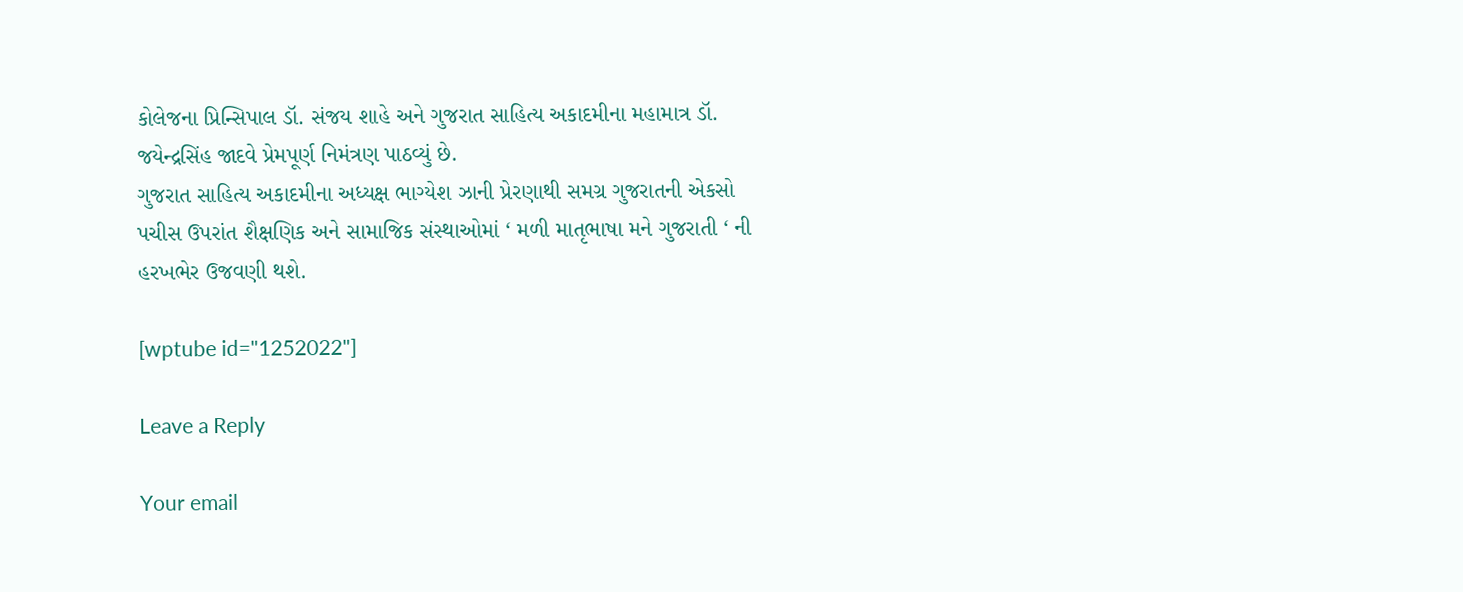કોલેજના પ્રિન્સિપાલ ડૉ. સંજય શાહે અને ગુજરાત સાહિત્ય અકાદમીના મહામાત્ર ડૉ. જયેન્દ્રસિંહ જાદવે પ્રેમપૂર્ણ નિમંત્રણ પાઠવ્યું છે.
ગુજરાત સાહિત્ય અકાદમીના અધ્યક્ષ ભાગ્યેશ ઝાની પ્રેરણાથી સમગ્ર ગુજરાતની એકસો પચીસ ઉપરાંત શૈક્ષણિક અને સામાજિક સંસ્થાઓમાં ‘ મળી માતૃભાષા મને ગુજરાતી ‘ ની હરખભેર ઉજવણી થશે.

[wptube id="1252022"]

Leave a Reply

Your email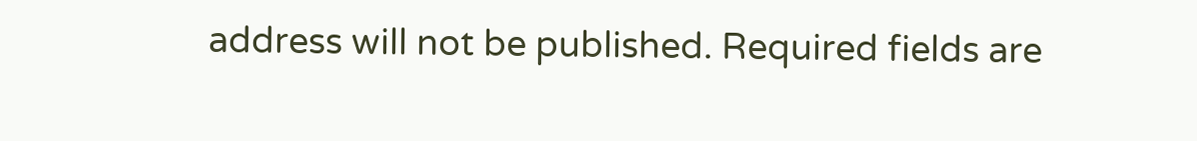address will not be published. Required fields are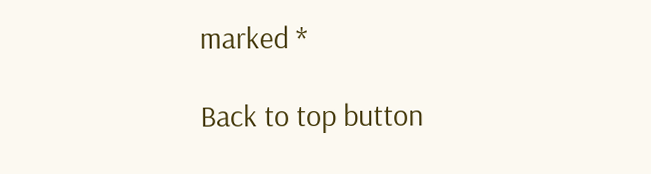marked *

Back to top button